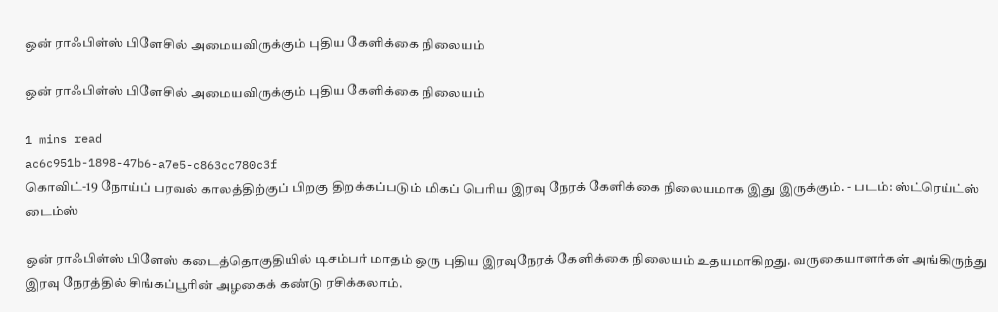ஒன் ராஃபிள்ஸ் பிளேசில் அமையவிருக்கும் புதிய கேளிக்கை நிலையம்

ஒன் ராஃபிள்ஸ் பிளேசில் அமையவிருக்கும் புதிய கேளிக்கை நிலையம்

1 mins read
ac6c951b-1898-47b6-a7e5-c863cc780c3f
கொவிட்-19 நோய்ப் பரவல் காலத்திற்குப் பிறகு திறக்கப்படும் மிகப் பெரிய இரவு நேரக் கேளிக்கை நிலையமாக இது இருக்கும். - படம்: ஸ்ட்ரெய்ட்ஸ் டைம்ஸ்

ஒன் ராஃபிள்ஸ் பிளேஸ் கடைத்தொகுதியில் டிசம்பர் மாதம் ஒரு புதிய இரவுநேரக் கேளிக்கை நிலையம் உதயமாகிறது. வருகையாளர்கள் அங்கிருந்து இரவு நேரத்தில் சிங்கப்பூரின் அழகைக் கண்டு ரசிக்கலாம்.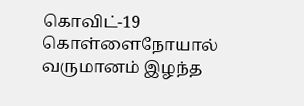கொவிட்-19 கொள்ளைநோயால் வருமானம் இழந்த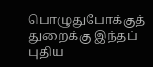பொழுதுபோக்குத் துறைக்கு இந்தப் புதிய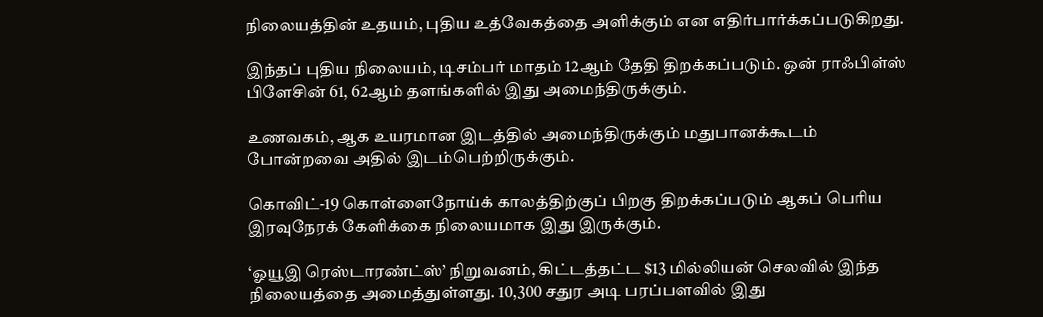நிலையத்தின் உதயம், புதிய உத்வேகத்தை அளிக்கும் என எதிர்பார்க்கப்படுகிறது.

இந்தப் புதிய நிலையம், டிசம்பர் மாதம் 12ஆம் தேதி திறக்கப்படும். ஒன் ராஃபிள்ஸ் பிளேசின் 61, 62ஆம் தளங்களில் இது அமைந்திருக்கும்.

உணவகம், ஆக உயரமான இடத்தில் அமைந்திருக்கும் மதுபானக்கூடம் போன்றவை அதில் இடம்பெற்றிருக்கும்.

கொவிட்-19 கொள்ளைநோய்க் காலத்திற்குப் பிறகு திறக்கப்படும் ஆகப் பெரிய இரவுநேரக் கேளிக்கை நிலையமாக இது இருக்கும்.

‘ஓயூஇ ரெஸ்டாரண்ட்ஸ்’ நிறுவனம், கிட்டத்தட்ட $13 மில்லியன் செலவில் இந்த நிலையத்தை அமைத்துள்ளது. 10,300 சதுர அடி பரப்பளவில் இது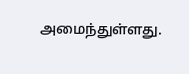அமைந்துள்ளது.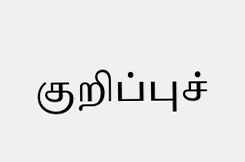குறிப்புச்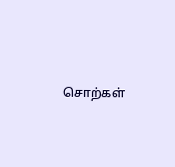சொற்கள்